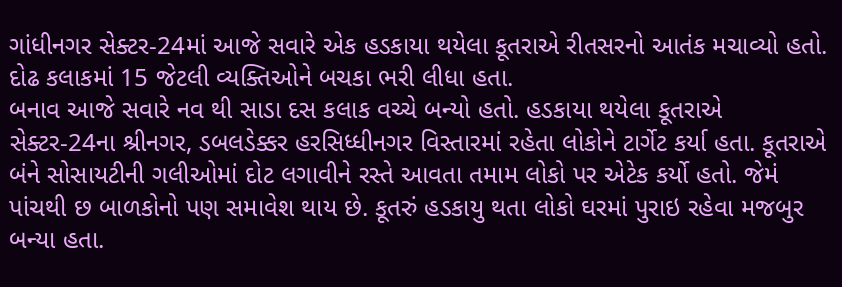ગાંધીનગર સેક્ટર-24માં આજે સવારે એક હડકાયા થયેલા કૂતરાએ રીતસરનો આતંક મચાવ્યો હતો. દોઢ કલાકમાં 15 જેટલી વ્યક્તિઓને બચકા ભરી લીધા હતા.
બનાવ આજે સવારે નવ થી સાડા દસ કલાક વચ્ચે બન્યો હતો. હડકાયા થયેલા કૂતરાએ સેક્ટર-24ના શ્રીનગર, ડબલડેક્કર હરસિધ્ધીનગર વિસ્તારમાં રહેતા લોકોને ટાર્ગેટ કર્યા હતા. કૂતરાએ બંને સોસાયટીની ગલીઓમાં દોટ લગાવીને રસ્તે આવતા તમામ લોકો પર એટેક કર્યો હતો. જેમં પાંચથી છ બાળકોનો પણ સમાવેશ થાય છે. કૂતરું હડકાયુ થતા લોકો ઘરમાં પુરાઇ રહેવા મજબુર બન્યા હતા.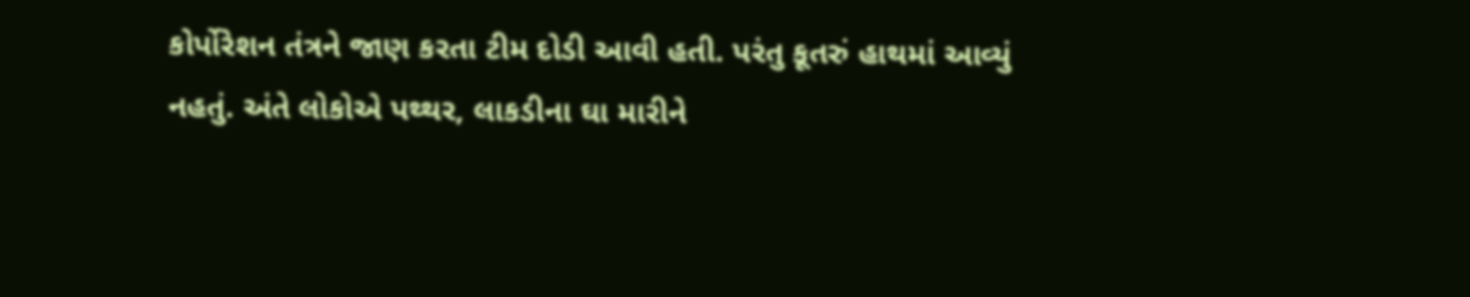કોર્પોરેશન તંત્રને જાણ કરતા ટીમ દોડી આવી હતી. પરંતુ કૂતરું હાથમાં આવ્યું નહતું. અંતે લોકોએ પથ્થર, લાકડીના ઘા મારીને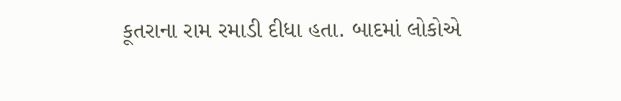કૂતરાના રામ રમાડી દીધા હતા. બાદમાં લોકોએ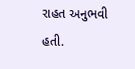રાહત અનુભવી હતી.